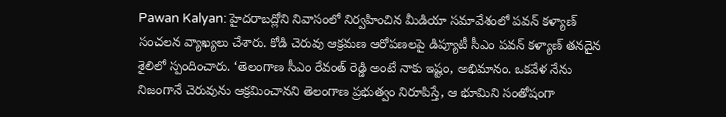Pawan Kalyan: హైదరాబద్లోని నివాసంలో నిర్వహించిన మీడియా సమావేశంలో పవన్ కళ్యాణ్ సంచలన వ్యాఖ్యలు చేశారు. కోడి చెరువు ఆక్రమణ ఆరోపణలపై డిప్యూటీ సీఎం పవన్ కళ్యాణ్ తనదైన శైలిలో స్పందించారు. ‘తెలంగాణ సీఎం రేవంత్ రెడ్డి అంటే నాకు ఇష్టం, అభిమానం. ఒకవేళ నేను నిజంగానే చెరువును ఆక్రమించానని తెలంగాణ ప్రభుత్వం నిరూపిస్తే, ఆ భూమిని సంతోషంగా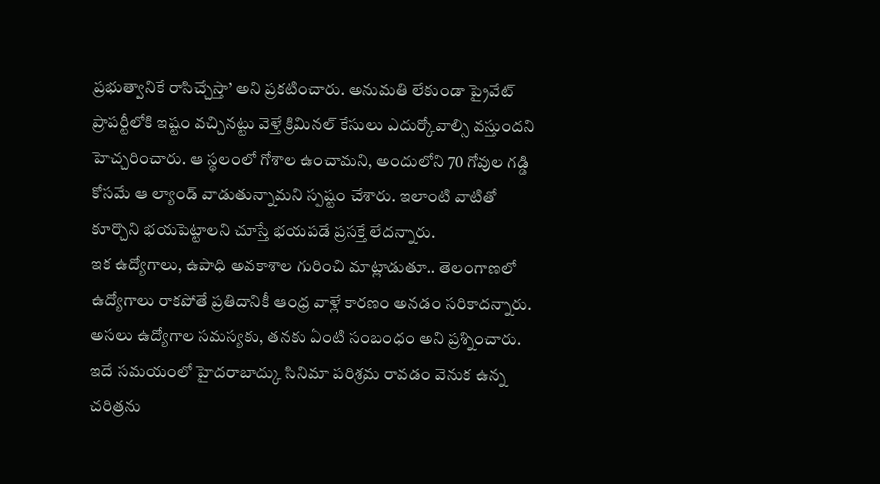ప్రభుత్వానికే రాసిచ్చేస్తా’ అని ప్రకటించారు. అనుమతి లేకుండా ప్రైవేట్ ప్రాపర్టీలోకి ఇష్టం వచ్చినట్టు వెళ్తే క్రిమినల్ కేసులు ఎదుర్కోవాల్సి వస్తుందని హెచ్చరించారు. ఆ స్థలంలో గోశాల ఉంచామని, అందులోని 70 గోవుల గడ్డి కోసమే ఆ ల్యాండ్ వాడుతున్నామని స్పష్టం చేశారు. ఇలాంటి వాటితో కూర్చొని భయపెట్టాలని చూస్తే భయపడే ప్రసక్తే లేదన్నారు.
ఇక ఉద్యోగాలు, ఉపాధి అవకాశాల గురించి మాట్లాడుతూ.. తెలంగాణలో ఉద్యోగాలు రాకపోతే ప్రతిదానికీ ఆంధ్ర వాళ్లే కారణం అనడం సరికాదన్నారు. అసలు ఉద్యోగాల సమస్యకు, తనకు ఏంటి సంబంధం అని ప్రశ్నించారు.
ఇదే సమయంలో హైదరాబాద్కు సినిమా పరిశ్రమ రావడం వెనుక ఉన్న చరిత్రను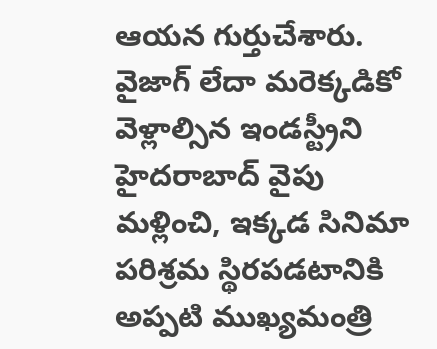ఆయన గుర్తుచేశారు. వైజాగ్ లేదా మరెక్కడికో వెళ్లాల్సిన ఇండస్ట్రీని హైదరాబాద్ వైపు మళ్లించి, ఇక్కడ సినిమా పరిశ్రమ స్థిరపడటానికి అప్పటి ముఖ్యమంత్రి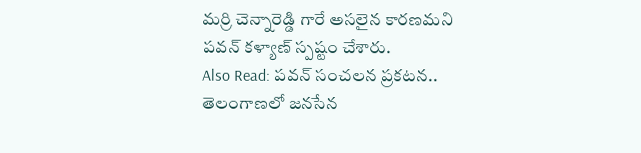మర్రి చెన్నారెడ్డి గారే అసలైన కారణమని పవన్ కళ్యాణ్ స్పష్టం చేశారు.
Also Read: పవన్ సంచలన ప్రకటన.. తెలంగాణలో జనసేన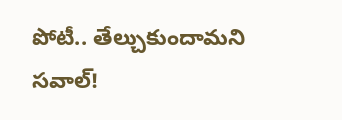పోటీ.. తేల్చుకుందామని సవాల్!